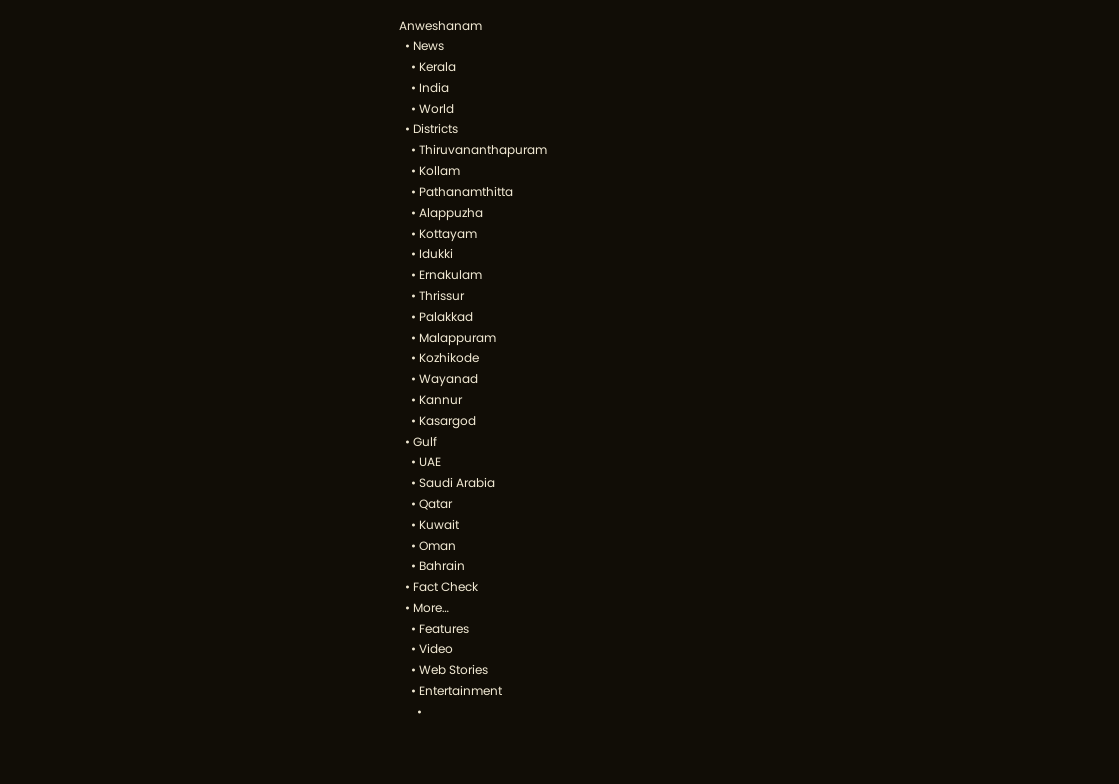Anweshanam
  • News
    • Kerala
    • India
    • World
  • Districts
    • Thiruvananthapuram
    • Kollam
    • Pathanamthitta
    • Alappuzha
    • Kottayam
    • Idukki
    • Ernakulam
    • Thrissur
    • Palakkad
    • Malappuram
    • Kozhikode
    • Wayanad
    • Kannur
    • Kasargod
  • Gulf
    • UAE
    • Saudi Arabia
    • Qatar
    • Kuwait
    • Oman
    • Bahrain
  • Fact Check
  • More…
    • Features
    • Video
    • Web Stories
    • Entertainment
      •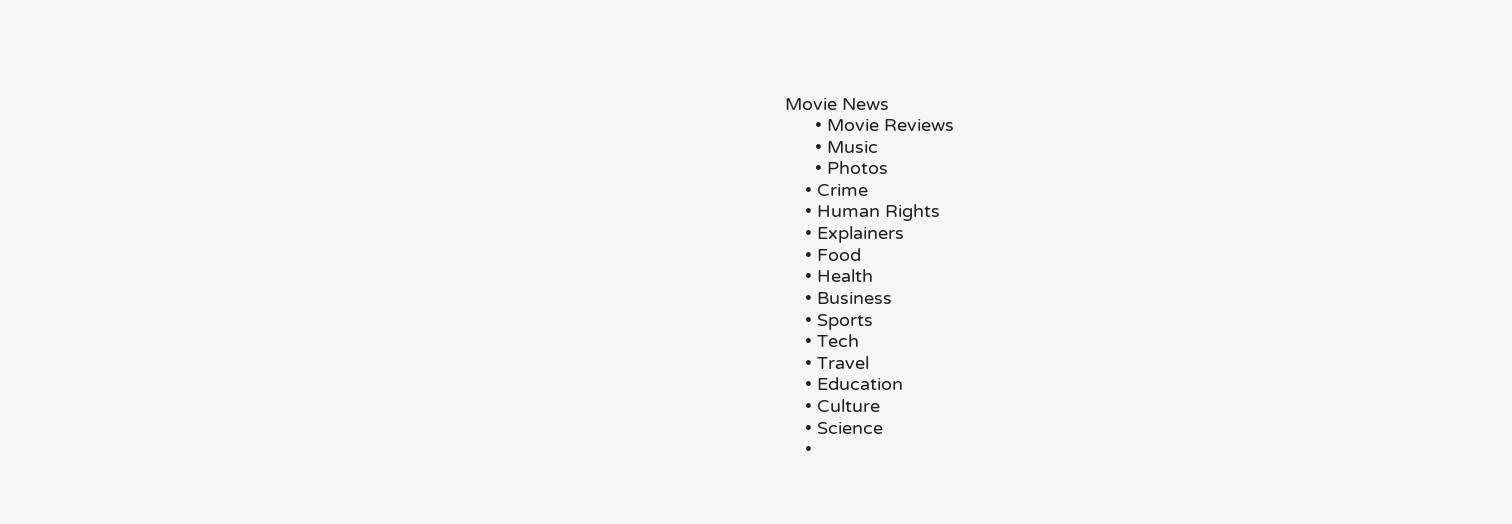Movie News
      • Movie Reviews
      • Music
      • Photos
    • Crime
    • Human Rights
    • Explainers
    • Food
    • Health
    • Business
    • Sports
    • Tech
    • Travel
    • Education
    • Culture
    • Science
    •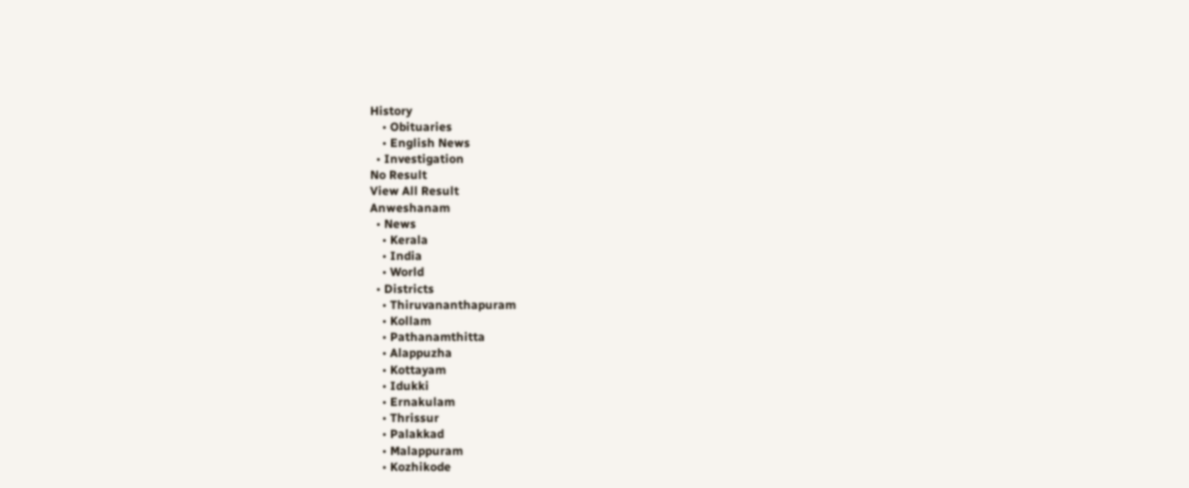History
    • Obituaries
    • English News
  • Investigation
No Result
View All Result
Anweshanam
  • News
    • Kerala
    • India
    • World
  • Districts
    • Thiruvananthapuram
    • Kollam
    • Pathanamthitta
    • Alappuzha
    • Kottayam
    • Idukki
    • Ernakulam
    • Thrissur
    • Palakkad
    • Malappuram
    • Kozhikode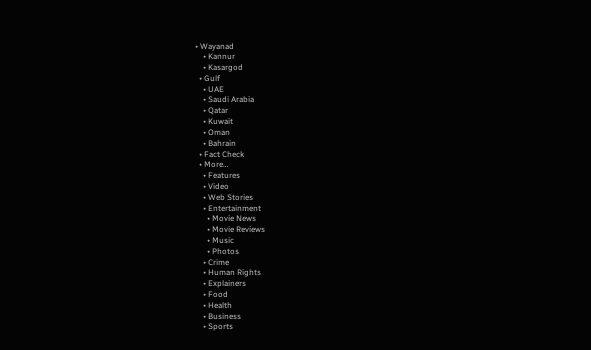• Wayanad
    • Kannur
    • Kasargod
  • Gulf
    • UAE
    • Saudi Arabia
    • Qatar
    • Kuwait
    • Oman
    • Bahrain
  • Fact Check
  • More…
    • Features
    • Video
    • Web Stories
    • Entertainment
      • Movie News
      • Movie Reviews
      • Music
      • Photos
    • Crime
    • Human Rights
    • Explainers
    • Food
    • Health
    • Business
    • Sports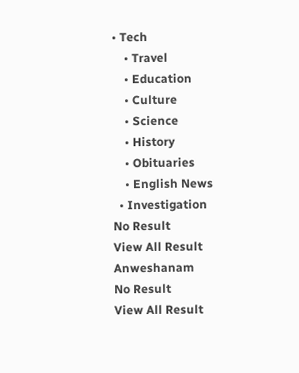• Tech
    • Travel
    • Education
    • Culture
    • Science
    • History
    • Obituaries
    • English News
  • Investigation
No Result
View All Result
Anweshanam
No Result
View All Result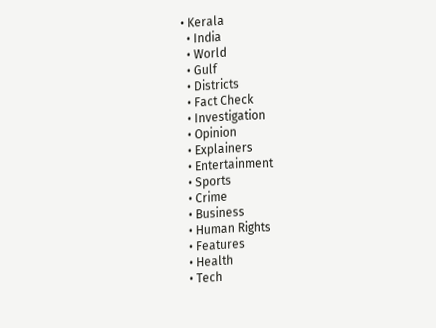• Kerala
  • India
  • World
  • Gulf
  • Districts
  • Fact Check
  • Investigation
  • Opinion
  • Explainers
  • Entertainment
  • Sports
  • Crime
  • Business
  • Human Rights
  • Features
  • Health
  • Tech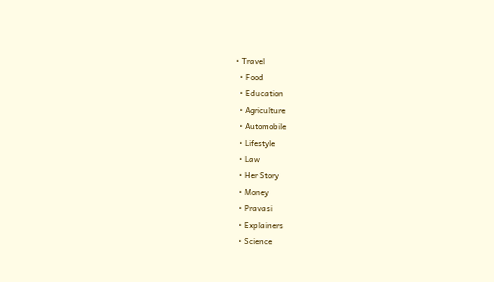• Travel
  • Food
  • Education
  • Agriculture
  • Automobile
  • Lifestyle
  • Law
  • Her Story
  • Money
  • Pravasi
  • Explainers
  • Science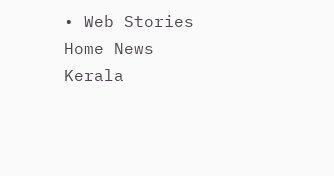• Web Stories
Home News Kerala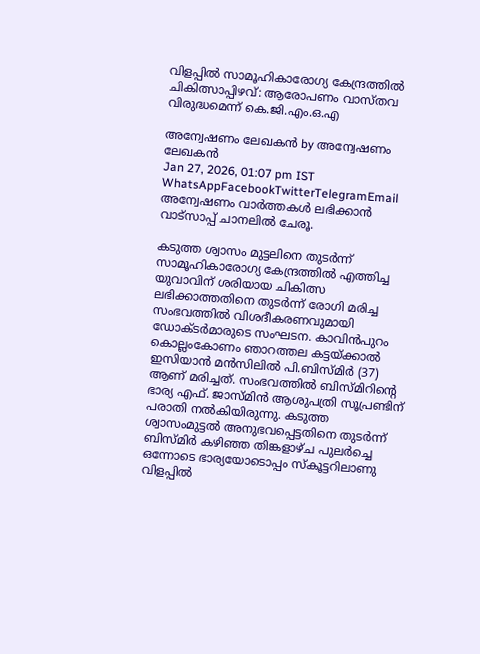വിളപ്പില്‍ സാമൂഹികാരോഗ്യ കേന്ദ്രത്തില്‍ ചികിത്സാപ്പിഴവ്: ആരോപണം വാസ്തവ വിരുദ്ധമെന്ന് കെ.ജി.എം.ഒ.എ

അന്വേഷണം ലേഖകൻ by അന്വേഷണം ലേഖകൻ
Jan 27, 2026, 01:07 pm IST
WhatsAppFacebookTwitterTelegramEmail
അന്വേഷണം വാർത്തകൾ ലഭിക്കാന്‍ വാട്സാപ്പ് ചാനലില്‍ ചേരൂ.

കടുത്ത ശ്വാസം മുട്ടലിനെ തുടര്‍ന്ന് സാമൂഹികാരോഗ്യ കേന്ദ്രത്തില്‍ എത്തിച്ച യുവാവിന് ശരിയായ ചികിത്സ ലഭിക്കാത്തതിനെ തുടര്‍ന്ന് രോഗി മരിച്ച സംഭവത്തില്‍ വിശദീകരണവുമായി ഡോക്ടര്‍മാരുടെ സംഘടന. കാവിന്‍പുറം കൊല്ലംകോണം ഞാറത്തല കട്ടയ്ക്കാല്‍ ഇസിയാന്‍ മന്‍സിലില്‍ പി.ബിസ്മിര്‍ (37) ആണ് മരിച്ചത്. സംഭവത്തില്‍ ബിസ്മിറിന്റെ ഭാര്യ എഫ്. ജാസ്മിന്‍ ആശുപത്രി സൂപ്രണ്ടിന് പരാതി നല്‍കിയിരുന്നു. കടുത്ത ശ്വാസംമുട്ടല്‍ അനുഭവപ്പെട്ടതിനെ തുടര്‍ന്ന് ബിസ്മിര്‍ കഴിഞ്ഞ തിങ്കളാഴ്ച പുലര്‍ച്ചെ ഒന്നോടെ ഭാര്യയോടൊപ്പം സ്‌കൂട്ടറിലാണു വിളപ്പില്‍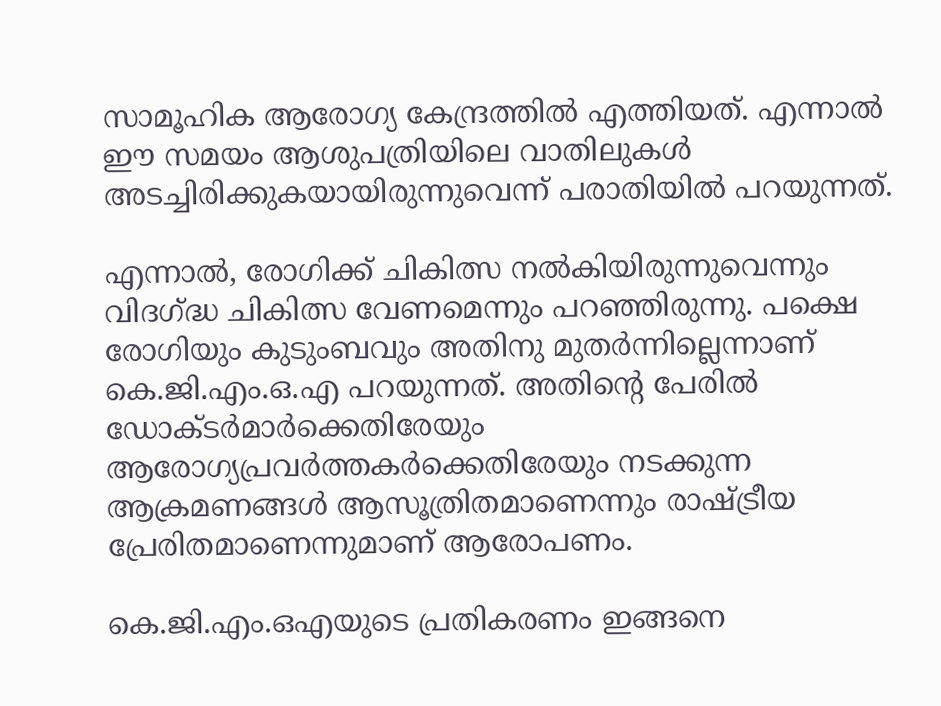സാമൂഹിക ആരോഗ്യ കേന്ദ്രത്തില്‍ എത്തിയത്. എന്നാല്‍ ഈ സമയം ആശുപത്രിയിലെ വാതിലുകള്‍ അടച്ചിരിക്കുകയായിരുന്നുവെന്ന് പരാതിയില്‍ പറയുന്നത്.

എന്നാല്‍, രോഗിക്ക് ചികിത്സ നല്‍കിയിരുന്നുവെന്നും വിദഗ്ദ്ധ ചികിത്സ വേണമെന്നും പറഞ്ഞിരുന്നു. പക്ഷെ രോഗിയും കുടുംബവും അതിനു മുതര്‍ന്നില്ലെന്നാണ് കെ.ജി.എം.ഒ.എ പറയുന്നത്. അതിന്റെ പേരില്‍ ഡോക്ടര്‍മാര്‍ക്കെതിരേയും ആരോഗ്യപ്രവര്‍ത്തകര്‍ക്കെതിരേയും നടക്കുന്ന ആക്രമണങ്ങള്‍ ആസൂത്രിതമാണെന്നും രാഷ്ട്രീയ പ്രേരിതമാണെന്നുമാണ് ആരോപണം.

കെ.ജി.എം.ഒഎയുടെ പ്രതികരണം ഇങ്ങനെ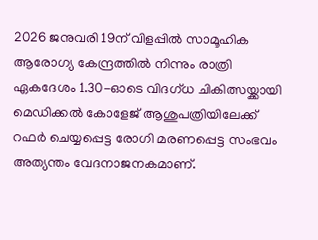2026 ജനുവരി 19ന് വിളപ്പില്‍ സാമൂഹിക ആരോഗ്യ കേന്ദ്രത്തില്‍ നിന്നും രാത്രി ഏകദേശം 1.30-ഓടെ വിദഗ്ധ ചികിത്സയ്ക്കായി മെഡിക്കല്‍ കോളേജ് ആശുപത്രിയിലേക്ക് റഫര്‍ ചെയ്യപ്പെട്ട രോഗി മരണപ്പെട്ട സംഭവം അത്യന്തം വേദനാജനകമാണ്.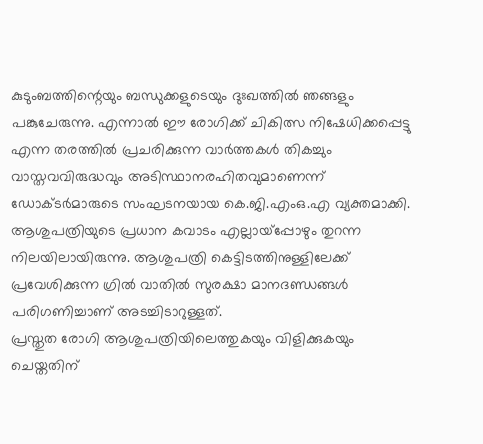കുടുംബത്തിന്റെയും ബന്ധുക്കളുടെയും ദുഃഖത്തില്‍ ഞങ്ങളും പങ്കുചേരുന്നു. എന്നാല്‍ ഈ രോഗിക്ക് ചികിത്സ നിഷേധിക്കപ്പെട്ടു എന്ന തരത്തില്‍ പ്രചരിക്കുന്ന വാര്‍ത്തകള്‍ തികച്ചും വാസ്തവവിരുദ്ധവും അടിസ്ഥാനരഹിതവുമാണെന്ന് ഡോക്ടര്‍മാരുടെ സംഘടനയായ കെ.ജി.എംഒ.എ വ്യക്തമാക്കി. ആശുപത്രിയുടെ പ്രധാന കവാടം എല്ലായ്‌പ്പോഴും തുറന്ന നിലയിലായിരുന്നു. ആശുപത്രി കെട്ടിടത്തിനുള്ളിലേക്ക് പ്രവേശിക്കുന്ന ഗ്രില്‍ വാതില്‍ സുരക്ഷാ മാനദണ്ഡങ്ങള്‍ പരിഗണിച്ചാണ് അടച്ചിടാറുള്ളത്.
പ്രസ്തുത രോഗി ആശുപത്രിയിലെത്തുകയും വിളിക്കുകയും ചെയ്തതിന്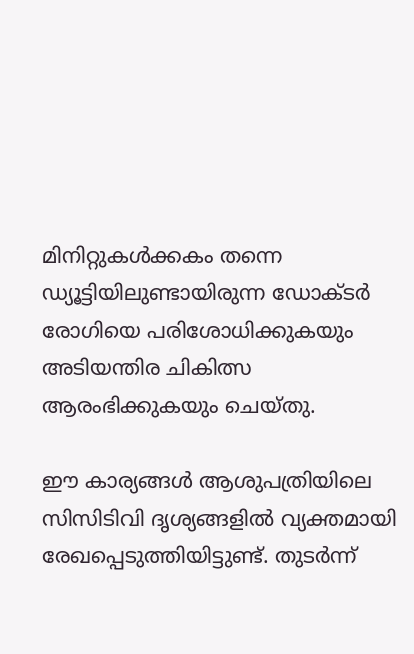മിനിറ്റുകള്‍ക്കകം തന്നെ ഡ്യൂട്ടിയിലുണ്ടായിരുന്ന ഡോക്ടര്‍ രോഗിയെ പരിശോധിക്കുകയും അടിയന്തിര ചികിത്സ ആരംഭിക്കുകയും ചെയ്തു.

ഈ കാര്യങ്ങള്‍ ആശുപത്രിയിലെ സിസിടിവി ദൃശ്യങ്ങളില്‍ വ്യക്തമായി രേഖപ്പെടുത്തിയിട്ടുണ്ട്. തുടര്‍ന്ന്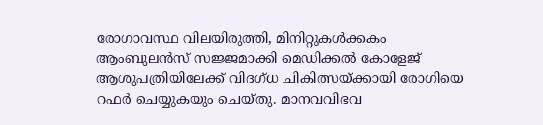രോഗാവസ്ഥ വിലയിരുത്തി, മിനിറ്റുകള്‍ക്കകം ആംബുലന്‍സ് സജ്ജമാക്കി മെഡിക്കല്‍ കോളേജ് ആശുപത്രിയിലേക്ക് വിദഗ്ധ ചികിത്സയ്ക്കായി രോഗിയെ റഫര്‍ ചെയ്യുകയും ചെയ്തു. മാനവവിഭവ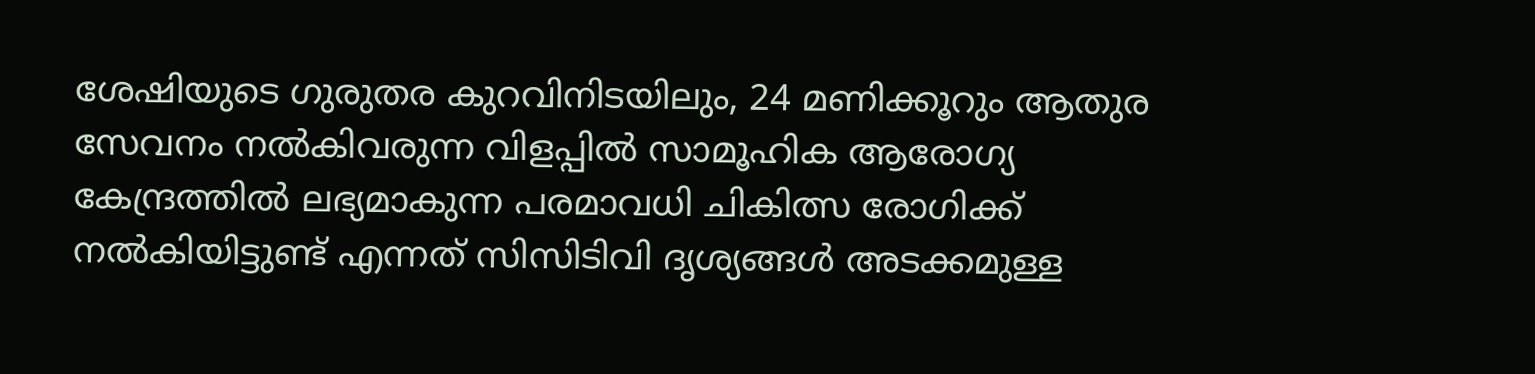ശേഷിയുടെ ഗുരുതര കുറവിനിടയിലും, 24 മണിക്കൂറും ആതുര സേവനം നല്‍കിവരുന്ന വിളപ്പില്‍ സാമൂഹിക ആരോഗ്യ കേന്ദ്രത്തില്‍ ലഭ്യമാകുന്ന പരമാവധി ചികിത്സ രോഗിക്ക് നല്‍കിയിട്ടുണ്ട് എന്നത് സിസിടിവി ദൃശ്യങ്ങള്‍ അടക്കമുള്ള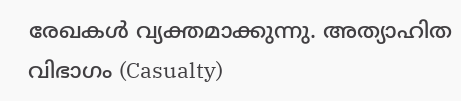രേഖകള്‍ വ്യക്തമാക്കുന്നു. അത്യാഹിത വിഭാഗം (Casualty)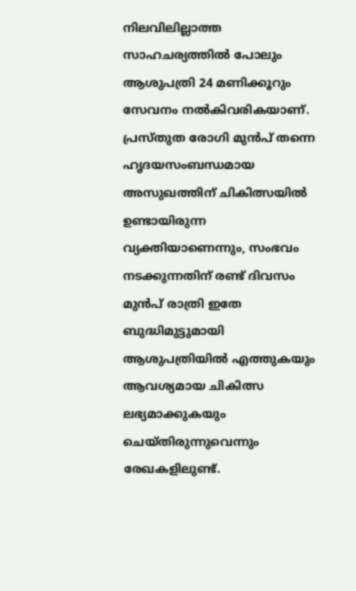നിലവിലില്ലാത്ത സാഹചര്യത്തില്‍ പോലും ആശുപത്രി 24 മണിക്കൂറും സേവനം നല്‍കിവരികയാണ്. പ്രസ്തുത രോഗി മുന്‍പ് തന്നെ ഹൃദയസംബന്ധമായ അസുഖത്തിന് ചികിത്സയില്‍ ഉണ്ടായിരുന്ന വ്യക്തിയാണെന്നും, സംഭവം നടക്കുന്നതിന് രണ്ട് ദിവസം മുന്‍പ് രാത്രി ഇതേ ബുദ്ധിമുട്ടുമായി ആശുപത്രിയില്‍ എത്തുകയും ആവശ്യമായ ചികിത്സ ലഭ്യമാക്കുകയും ചെയ്തിരുന്നുവെന്നും രേഖകളിലുണ്ട്.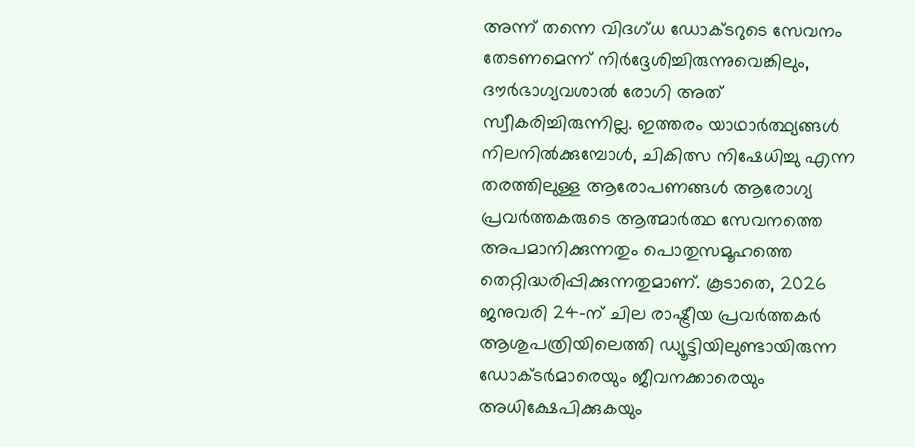അന്ന് തന്നെ വിദഗ്ധ ഡോക്ടറുടെ സേവനം തേടണമെന്ന് നിര്‍ദ്ദേശിച്ചിരുന്നുവെങ്കിലും, ദൗര്‍ഭാഗ്യവശാല്‍ രോഗി അത് സ്വീകരിച്ചിരുന്നില്ല. ഇത്തരം യാഥാര്‍ത്ഥ്യങ്ങള്‍ നിലനില്‍ക്കുമ്പോള്‍, ചികിത്സ നിഷേധിച്ചു എന്ന തരത്തിലുള്ള ആരോപണങ്ങള്‍ ആരോഗ്യ പ്രവര്‍ത്തകരുടെ ആത്മാര്‍ത്ഥ സേവനത്തെ അപമാനിക്കുന്നതും പൊതുസമൂഹത്തെ തെറ്റിദ്ധരിപ്പിക്കുന്നതുമാണ്. കൂടാതെ, 2026 ജനുവരി 24-ന് ചില രാഷ്ട്രീയ പ്രവര്‍ത്തകര്‍ ആശുപത്രിയിലെത്തി ഡ്യൂട്ടിയിലുണ്ടായിരുന്ന ഡോക്ടര്‍മാരെയും ജീവനക്കാരെയും അധിക്ഷേപിക്കുകയും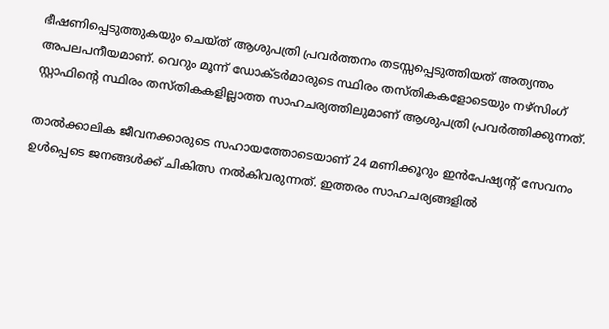ഭീഷണിപ്പെടുത്തുകയും ചെയ്ത് ആശുപത്രി പ്രവര്‍ത്തനം തടസ്സപ്പെടുത്തിയത് അത്യന്തം അപലപനീയമാണ്. വെറും മൂന്ന് ഡോക്ടര്‍മാരുടെ സ്ഥിരം തസ്തികകളോടെയും നഴ്‌സിംഗ് സ്റ്റാഫിന്റെ സ്ഥിരം തസ്തികകളില്ലാത്ത സാഹചര്യത്തിലുമാണ് ആശുപത്രി പ്രവര്‍ത്തിക്കുന്നത്.

താല്‍ക്കാലിക ജീവനക്കാരുടെ സഹായത്തോടെയാണ് 24 മണിക്കൂറും ഇന്‍പേഷ്യന്റ് സേവനം ഉള്‍പ്പെടെ ജനങ്ങള്‍ക്ക് ചികിത്സ നല്‍കിവരുന്നത്. ഇത്തരം സാഹചര്യങ്ങളില്‍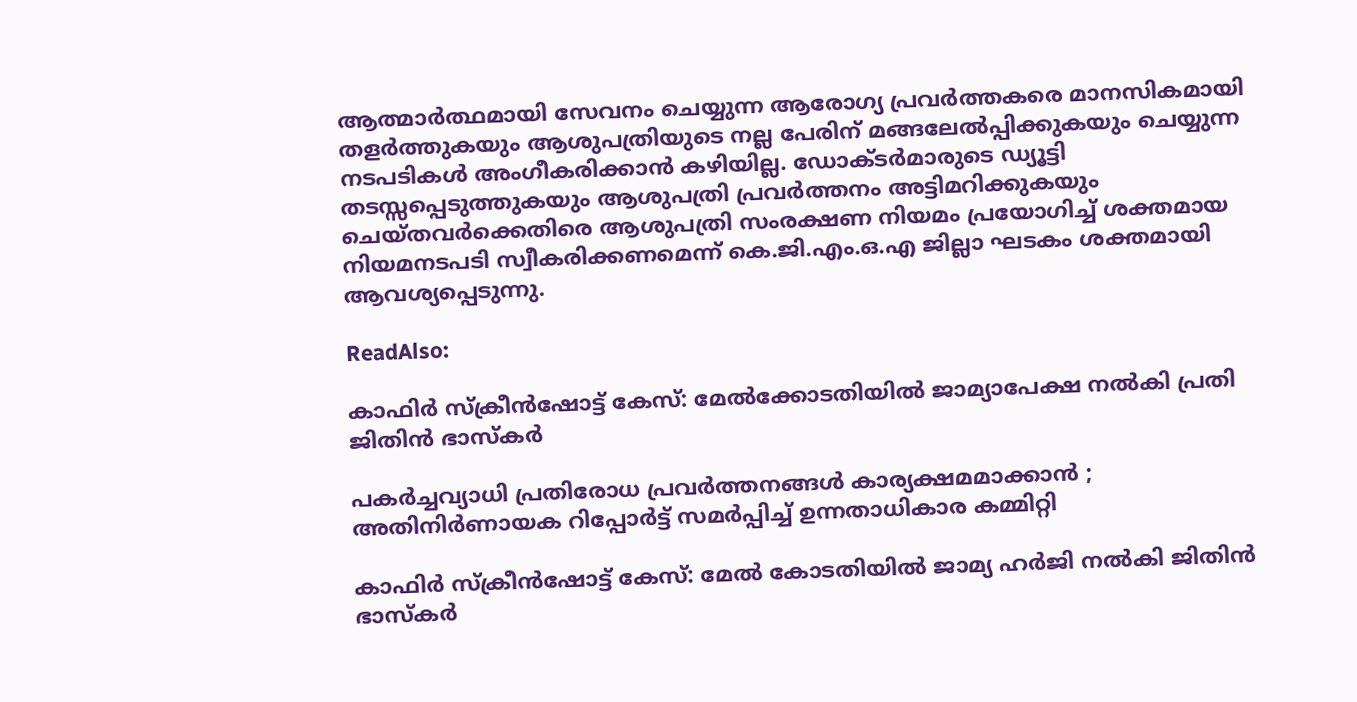ആത്മാര്‍ത്ഥമായി സേവനം ചെയ്യുന്ന ആരോഗ്യ പ്രവര്‍ത്തകരെ മാനസികമായി തളര്‍ത്തുകയും ആശുപത്രിയുടെ നല്ല പേരിന് മങ്ങലേല്‍പ്പിക്കുകയും ചെയ്യുന്ന നടപടികള്‍ അംഗീകരിക്കാന്‍ കഴിയില്ല. ഡോക്ടര്‍മാരുടെ ഡ്യൂട്ടി തടസ്സപ്പെടുത്തുകയും ആശുപത്രി പ്രവര്‍ത്തനം അട്ടിമറിക്കുകയും ചെയ്തവര്‍ക്കെതിരെ ആശുപത്രി സംരക്ഷണ നിയമം പ്രയോഗിച്ച് ശക്തമായ നിയമനടപടി സ്വീകരിക്കണമെന്ന് കെ.ജി.എം.ഒ.എ ജില്ലാ ഘടകം ശക്തമായി ആവശ്യപ്പെടുന്നു.

ReadAlso:

കാഫിര്‍ സ്‌ക്രീന്‍ഷോട്ട് കേസ്: മേൽക്കോടതിയിൽ ജാമ്യാപേക്ഷ നല്‍കി പ്രതി ജിതിന്‍ ഭാസ്‌കര്‍

പകർച്ചവ്യാധി പ്രതിരോധ പ്രവർത്തനങ്ങൾ കാര്യക്ഷമമാക്കാൻ ; അതിനിർണായക റിപ്പോർട്ട് സമർപ്പിച്ച് ഉന്നതാധികാര കമ്മിറ്റി

കാഫിർ സ്ക്രീൻഷോട്ട് കേസ്: മേൽ കോടതിയിൽ ജാമ്യ ഹർജി നൽകി ജിതിൻ ഭാസ്കർ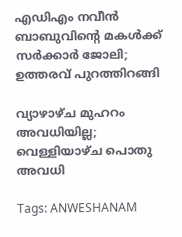എഡിഎം നവീന്‍ ബാബുവിന്റെ മകള്‍ക്ക് സര്‍ക്കാര്‍ ജോലി; ഉത്തരവ് പുറത്തിറങ്ങി

വ്യാഴാഴ്ച മുഹറം അവധിയില്ല; വെള്ളിയാഴ്ച പൊതു അവധി

Tags: ANWESHANAM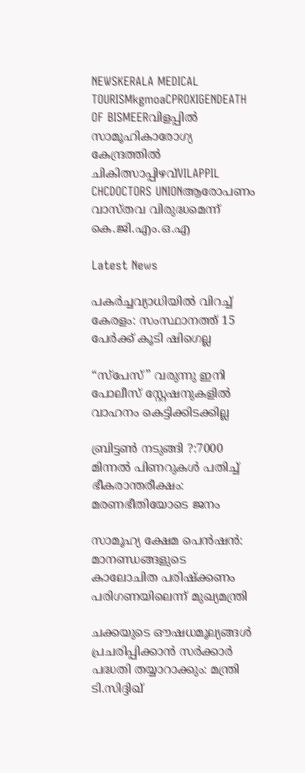NEWSKERALA MEDICAL TOURISMkgmoaCPROXIGENDEATH OF BISMEERവിളപ്പില്‍ സാമൂഹികാരോഗ്യ കേന്ദ്രത്തില്‍ ചികിത്സാപ്പിഴവ്VILAPPIL CHCDOCTORS UNIONആരോപണം വാസ്തവ വിരുദ്ധമെന്ന് കെ.ജി.എം.ഒ.എ

Latest News

പകർച്ചവ്യാധിയിൽ വിറച്ച് കേരളം: സംസ്ഥാനത്ത് 15 പേർക്ക് കൂടി ഷിഗെല്ല

“സ്പേസ്” വരുന്നു ഇനി പോലീസ് സ്റ്റേഷനുകളില്‍ വാഹനം കെട്ടിക്കിടക്കില്ല

ബ്രിട്ടണ്‍ നടുങ്ങി ?:7000 മിന്നല്‍ പിണറുകള്‍ പതിച്ച് ഭീകരാന്തരീക്ഷം: മരണഭീതിയോടെ ജനം

സാമൂഹ്യ ക്ഷേമ പെന്‍ഷന്‍: മാനണ്ഡങ്ങളുടെ കാലോചിത പരിഷ്‌ക്കണം പരിഗണയിലെന്ന് മുഖ്യമന്ത്രി

ചക്കയുടെ ഔഷധമൂല്യങ്ങള്‍ പ്രചരിപ്പിക്കാന്‍ സർക്കാർ പദ്ധതി തയ്യാറാക്കും: മന്ത്രി ടി.സിദ്ദിഖ്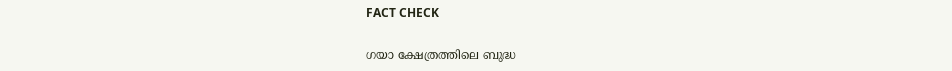FACT CHECK

ഗയാ ക്ഷേത്രത്തിലെ ബുദ്ധ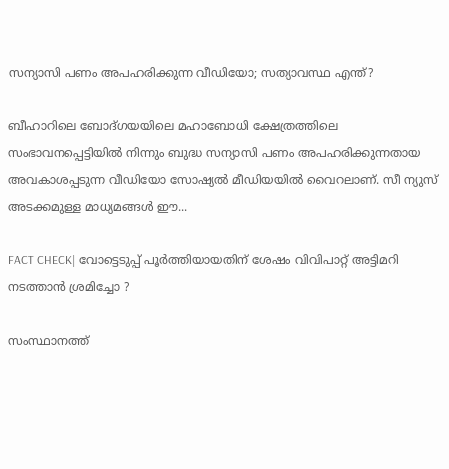സന്യാസി പണം അപഹരിക്കുന്ന വീഡിയോ; സത്യാവസ്ഥ എന്ത്?

ബീഹാറിലെ ബോദ്ഗയയിലെ മഹാബോധി ക്ഷേത്രത്തിലെ സംഭാവനപ്പെട്ടിയില്‍ നിന്നും ബുദ്ധ സന്യാസി പണം അപഹരിക്കുന്നതായ അവകാശപ്പടുന്ന വീഡിയോ സോഷ്യല്‍ മീഡിയയില്‍ വൈറലാണ്. സീ ന്യുസ് അടക്കമുള്ള മാധ്യമങ്ങള്‍ ഈ...

FACT CHECK| വോട്ടെടുപ്പ് പൂർത്തിയായതിന് ശേഷം വിവിപാറ്റ് അട്ടിമറി നടത്താൻ ശ്രമിച്ചോ ?

സംസ്ഥാനത്ത്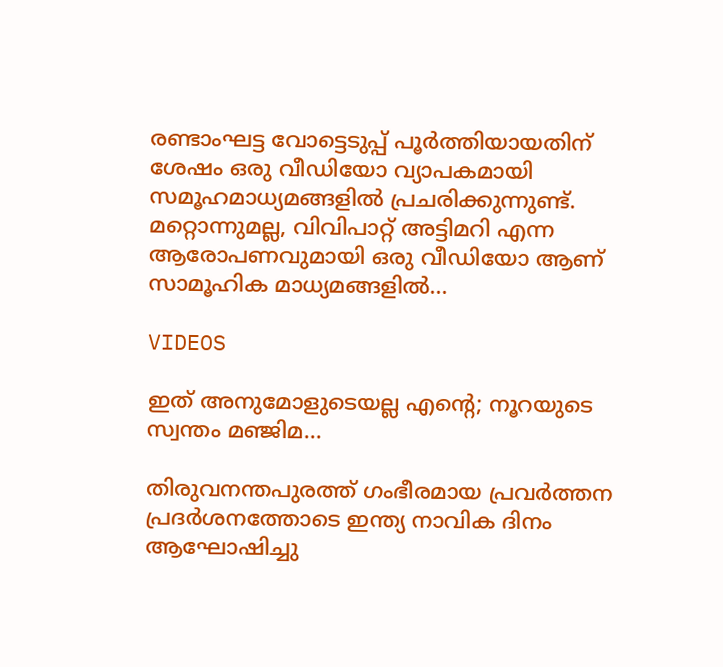രണ്ടാംഘട്ട വോട്ടെടുപ്പ് പൂർത്തിയായതിന് ശേഷം ഒരു വീഡിയോ വ്യാപകമായി സമൂഹമാധ്യമങ്ങളിൽ പ്രചരിക്കുന്നുണ്ട്. മറ്റൊന്നുമല്ല, വിവിപാറ്റ് അട്ടിമറി എന്ന ആരോപണവുമായി ഒരു വീഡിയോ ആണ് സാമൂഹിക മാധ്യമങ്ങളിൽ...

VIDEOS

ഇത് അനുമോളുടെയല്ല എന്റെ; നൂറയുടെ സ്വന്തം മഞ്ജിമ…

തിരുവനന്തപുരത്ത് ഗംഭീരമായ പ്രവർത്തന പ്രദർശനത്തോടെ ഇന്ത്യ നാവിക ദിനം ആഘോഷിച്ചു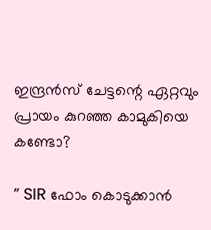ഇന്ദ്രൻസ് ചേട്ടന്റെ ഏറ്റവും പ്രായം കുറഞ്ഞ കാമുകിയെ കണ്ടോ?

” SIR ഫോം കൊടുക്കാൻ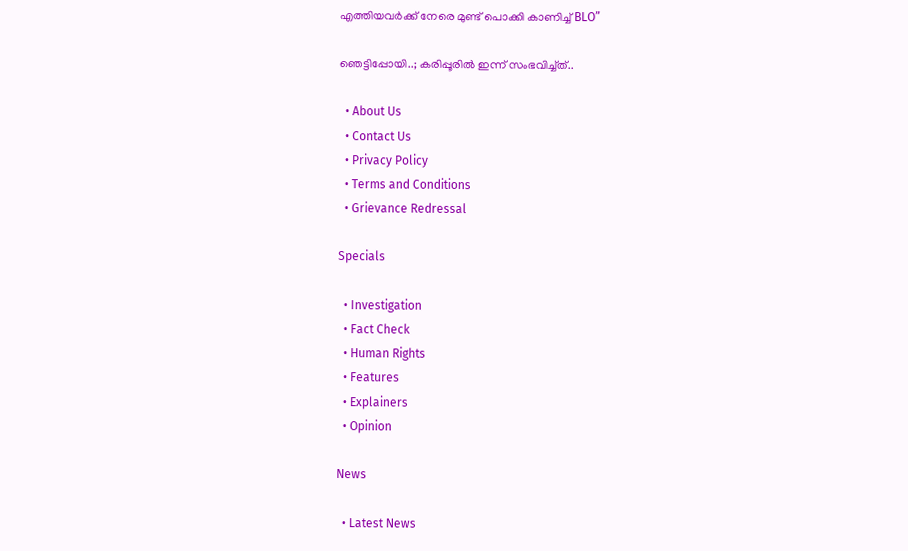എത്തിയവർക്ക് നേരെ മുണ്ട് പൊക്കി കാണിച്ച് BLO”

ഞെട്ടിപ്പോയി..; കരിപ്പൂരിൽ ഇന്ന് സംഭവിച്ച്ത്..

  • About Us
  • Contact Us
  • Privacy Policy
  • Terms and Conditions
  • Grievance Redressal

Specials

  • Investigation
  • Fact Check
  • Human Rights
  • Features
  • Explainers
  • Opinion

News

  • Latest News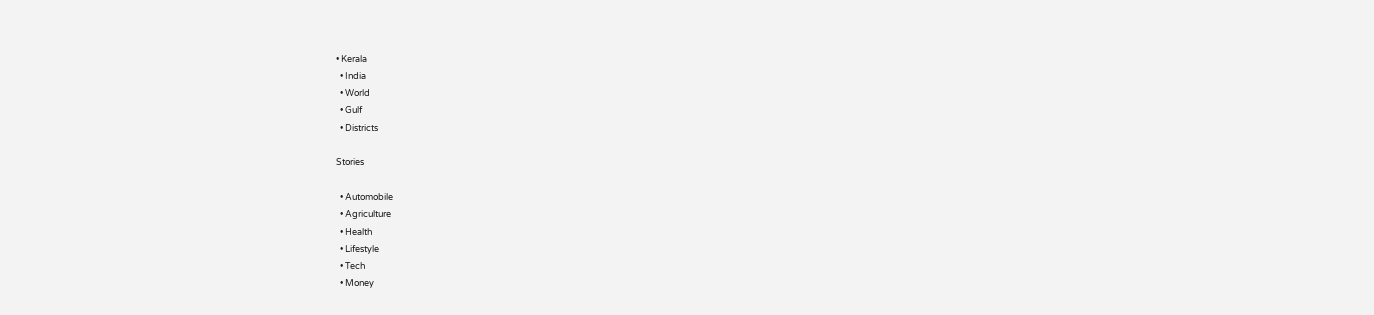• Kerala
  • India
  • World
  • Gulf
  • Districts

Stories

  • Automobile
  • Agriculture
  • Health
  • Lifestyle
  • Tech
  • Money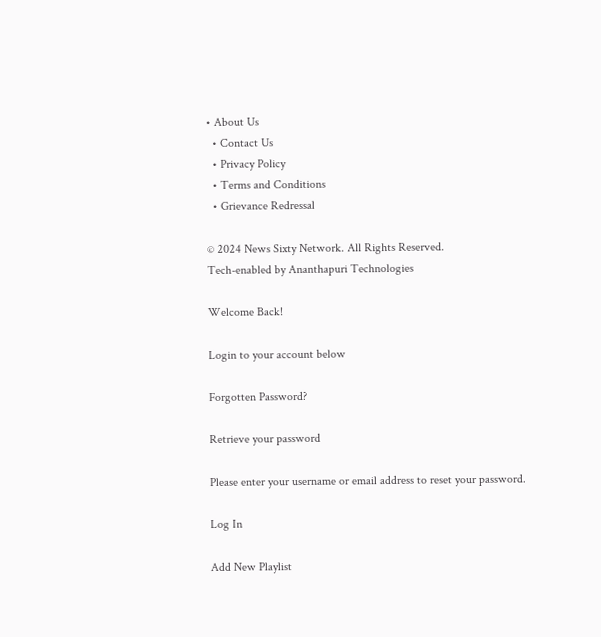• About Us
  • Contact Us
  • Privacy Policy
  • Terms and Conditions
  • Grievance Redressal

© 2024 News Sixty Network. All Rights Reserved.
Tech-enabled by Ananthapuri Technologies

Welcome Back!

Login to your account below

Forgotten Password?

Retrieve your password

Please enter your username or email address to reset your password.

Log In

Add New Playlist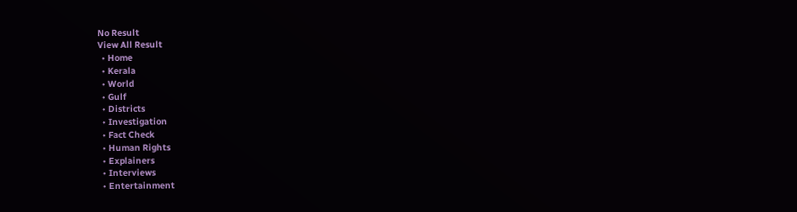No Result
View All Result
  • Home
  • Kerala
  • World
  • Gulf
  • Districts
  • Investigation
  • Fact Check
  • Human Rights
  • Explainers
  • Interviews
  • Entertainment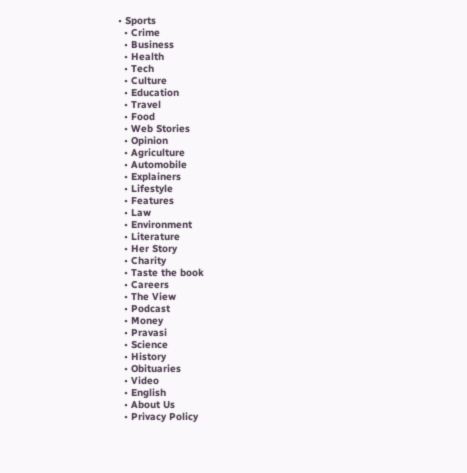• Sports
  • Crime
  • Business
  • Health
  • Tech
  • Culture
  • Education
  • Travel
  • Food
  • Web Stories
  • Opinion
  • Agriculture
  • Automobile
  • Explainers
  • Lifestyle
  • Features
  • Law
  • Environment
  • Literature
  • Her Story
  • Charity
  • Taste the book
  • Careers
  • The View
  • Podcast
  • Money
  • Pravasi
  • Science
  • History
  • Obituaries
  • Video
  • English
  • About Us
  • Privacy Policy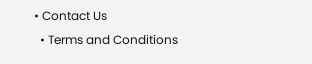• Contact Us
  • Terms and Conditions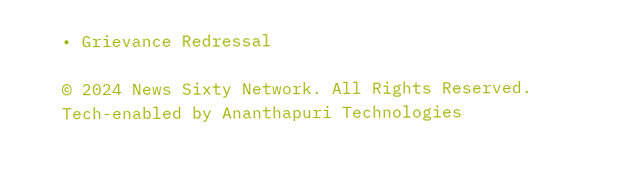• Grievance Redressal

© 2024 News Sixty Network. All Rights Reserved.
Tech-enabled by Ananthapuri Technologies